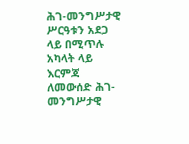ሕገ-መንግሥታዊ ሥርዓቱን አደጋ ላይ በሚጥሉ አካላት ላይ እርምጃ ለመውሰድ ሕገ-መንግሥታዊ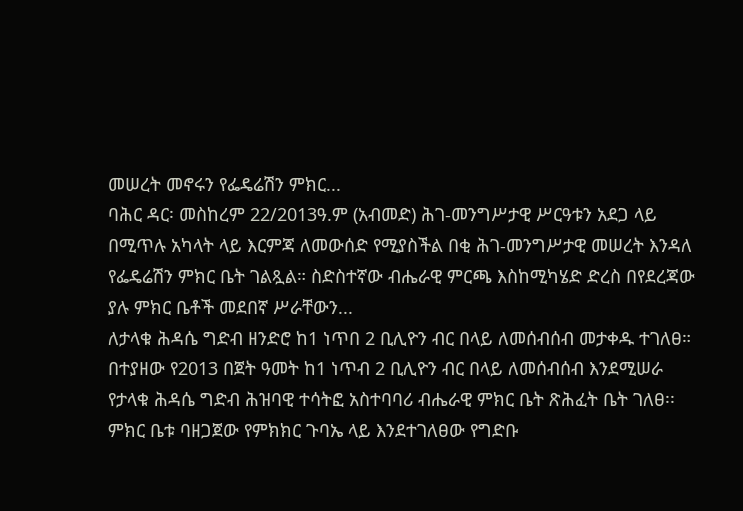መሠረት መኖሩን የፌዴሬሽን ምክር...
ባሕር ዳር፡ መስከረም 22/2013ዓ.ም (አብመድ) ሕገ-መንግሥታዊ ሥርዓቱን አደጋ ላይ በሚጥሉ አካላት ላይ እርምጃ ለመውሰድ የሚያስችል በቂ ሕገ-መንግሥታዊ መሠረት እንዳለ የፌዴሬሽን ምክር ቤት ገልጿል። ስድስተኛው ብሔራዊ ምርጫ እስከሚካሄድ ድረስ በየደረጃው ያሉ ምክር ቤቶች መደበኛ ሥራቸውን...
ለታላቁ ሕዳሴ ግድብ ዘንድሮ ከ1 ነጥበ 2 ቢሊዮን ብር በላይ ለመሰብሰብ መታቀዱ ተገለፀ።
በተያዘው የ2013 በጀት ዓመት ከ1 ነጥብ 2 ቢሊዮን ብር በላይ ለመሰብሰብ እንደሚሠራ የታላቁ ሕዳሴ ግድብ ሕዝባዊ ተሳትፎ አስተባባሪ ብሔራዊ ምክር ቤት ጽሕፈት ቤት ገለፀ፡፡
ምክር ቤቱ ባዘጋጀው የምክክር ጉባኤ ላይ እንደተገለፀው የግድቡ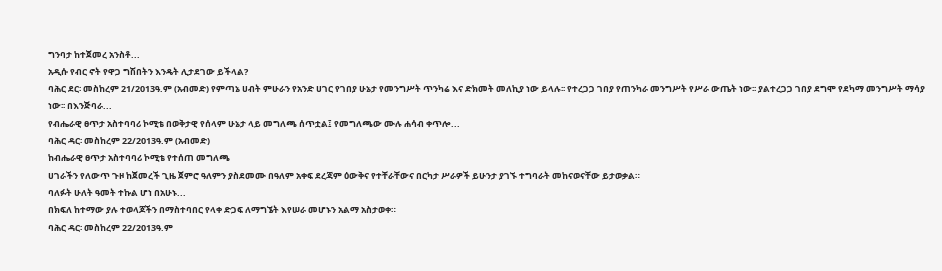ግንባታ ከተጀመረ አንስቶ...
አዲሱ የብር ኖት የዋጋ ግሽበትን እንዴት ሊታደገው ይችላል?
ባሕር ደር፡ መስከረም 21/2013ዓ.ም (አብመድ) የምጣኔ ሀብት ምሁራን የአንድ ሀገር የገበያ ሁኔታ የመንግሥት ጥንካሬ እና ድክመት መለኪያ ነው ይላሉ፡፡ የተረጋጋ ገበያ የጠንካራ መንግሥት የሥራ ውጤት ነው፡፡ ያልተረጋጋ ገበያ ደግሞ የደካማ መንግሥት ማሳያ ነው፡፡ በእንጅባራ...
የብሔራዊ ፀጥታ አስተባባሪ ኮሚቴ በወቅታዊ የሰላም ሁኔታ ላይ መግለጫ ሰጥቷል፤ የመግለጫው ሙሉ ሐሳብ ቀጥሎ...
ባሕር ዳር፡ መስከረም 22/2013ዓ.ም (አብመድ)
ከብሔራዊ ፀጥታ አስተባባሪ ኮሚቴ የተሰጠ መግለጫ
ሀገራችን የለውጥ ጉዞ ከጀመረች ጊዜ ጀምሮ ዓለምን ያስደመሙ በዓለም አቀፍ ደረጃም ዕውቅና የተቸራቸውና በርካታ ሥራዎች ይሁንታ ያገኙ ተግባራት መከናወናቸው ይታወቃል።
ባለፉት ሁለት ዓመት ተኩል ሆነ በአሁኑ...
በክፍለ ከተማው ያሉ ተወላጆችን በማስተባበር የላቀ ድጋፍ ለማግኜት እየሠራ መሆኑን አልማ አስታወቀ።
ባሕር ዳር፡ መስከረም 22/2013ዓ.ም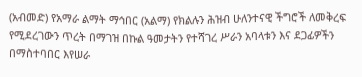(አብመድ) የአማራ ልማት ማኅበር (አልማ) የክልሉን ሕዝብ ሁለንተናዊ ችግሮች ለመቅረፍ የሚደረገውን ጥረት በማገዝ በኩል ዓመታትን የተሻገረ ሥራን አባላቱን እና ደጋፊዎችን በማስተባበር እየሠራ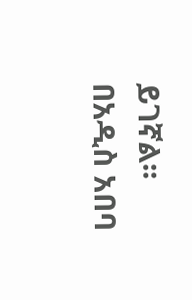ይገኛል፡፡ በአዲስ አበባ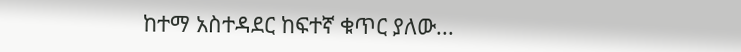ከተማ አስተዳደር ከፍተኛ ቁጥር ያለው...